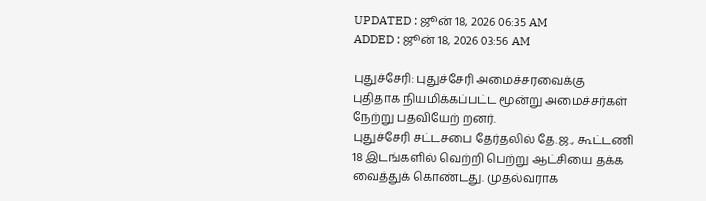UPDATED : ஜூன் 18, 2026 06:35 AM
ADDED : ஜூன் 18, 2026 03:56 AM

புதுச்சேரி: புதுச்சேரி அமைச்சரவைக்கு புதிதாக நியமிக்கப்பட்ட மூன்று அமைச்சர்கள் நேற்று பதவியேற் றனர்.
புதுச்சேரி சட்டசபை தேர்தலில் தே.ஜ., கூட்டணி 18 இடங்களில் வெற்றி பெற்று ஆட்சியை தக்க வைத்துக் கொண்டது. முதல்வராக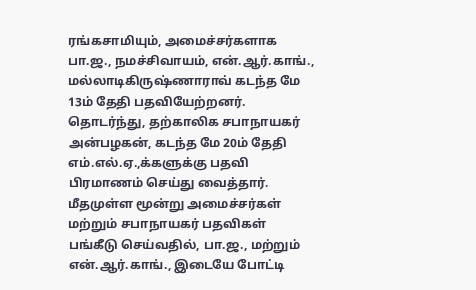ரங்கசாமியும், அமைச்சர்களாக பா.ஜ., நமச்சிவாயம், என்.ஆர்.காங்., மல்லாடிகிருஷ்ணாராவ் கடந்த மே 13ம் தேதி பதவியேற்றனர். தொடர்ந்து, தற்காலிக சபாநாயகர் அன்பழகன், கடந்த மே 20ம் தேதி எம்.எல்.ஏ.,க்களுக்கு பதவி பிரமாணம் செய்து வைத்தார்.
மீதமுள்ள மூன்று அமைச்சர்கள் மற்றும் சபாநாயகர் பதவிகள் பங்கீடு செய்வதில், பா.ஜ., மற்றும் என்.ஆர்.காங்., இடையே போட்டி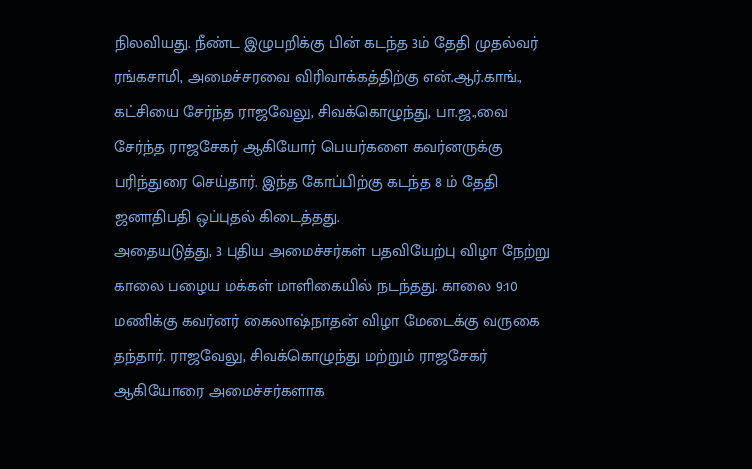நிலவியது. நீண்ட இழுபறிக்கு பின் கடந்த 3ம் தேதி முதல்வர் ரங்கசாமி, அமைச்சரவை விரிவாக்கத்திற்கு என்.ஆர்.காங்., கட்சியை சேர்ந்த ராஜவேலு, சிவக்கொழுந்து, பா.ஜ.,வை சேர்ந்த ராஜசேகர் ஆகியோர் பெயர்களை கவர்னருக்கு பரிந்துரை செய்தார். இந்த கோப்பிற்கு கடந்த 8 ம் தேதி ஜனாதிபதி ஒப்புதல் கிடைத்தது.
அதையடுத்து, 3 புதிய அமைச்சர்கள் பதவியேற்பு விழா நேற்று காலை பழைய மக்கள் மாளிகையில் நடந்தது. காலை 9:10 மணிக்கு கவர்னர் கைலாஷ்நாதன் விழா மேடைக்கு வருகை தந்தார். ராஜவேலு, சிவக்கொழுந்து மற்றும் ராஜசேகர் ஆகியோரை அமைச்சர்களாக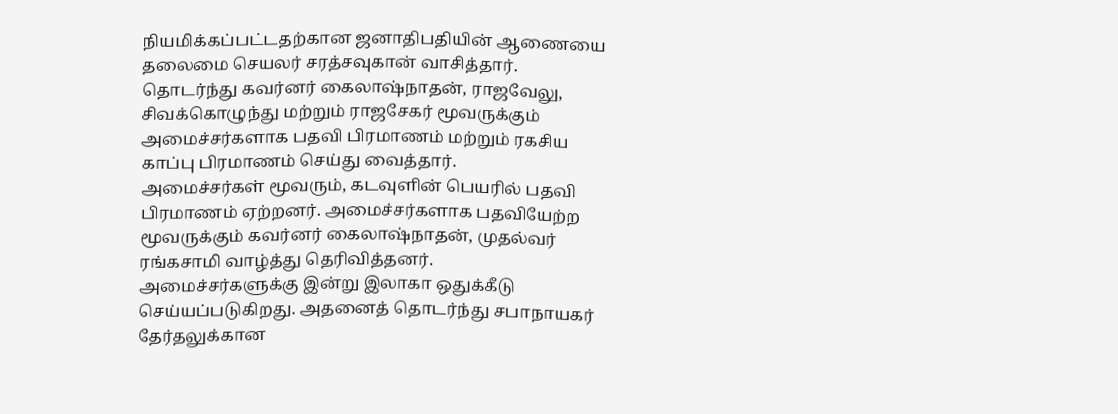நியமிக்கப்பட்டதற்கான ஜனாதிபதியின் ஆணையை தலைமை செயலர் சரத்சவுகான் வாசித்தார். தொடர்ந்து கவர்னர் கைலாஷ்நாதன், ராஜவேலு, சிவக்கொழுந்து மற்றும் ராஜசேகர் மூவருக்கும் அமைச்சர்களாக பதவி பிரமாணம் மற்றும் ரகசிய காப்பு பிரமாணம் செய்து வைத்தார்.
அமைச்சர்கள் மூவரும், கடவுளின் பெயரில் பதவி பிரமாணம் ஏற்றனர். அமைச்சர்களாக பதவியேற்ற மூவருக்கும் கவர்னர் கைலாஷ்நாதன், முதல்வர் ரங்கசாமி வாழ்த்து தெரிவித்தனர்.
அமைச்சர்களுக்கு இன்று இலாகா ஒதுக்கீடு செய்யப்படுகிறது. அதனைத் தொடர்ந்து சபாநாயகர் தேர்தலுக்கான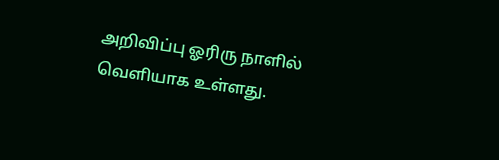அறிவிப்பு ஓரிரு நாளில் வெளியாக உள்ளது.